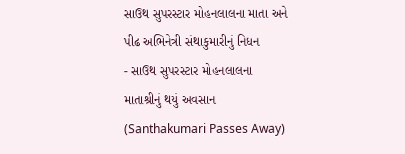સાઉથ સુપરસ્ટાર મોહનલાલના માતા અને પીઢ અભિનેત્રી સંથાકુમારીનું નિધન
- સાઉથ સુપરસ્ટાર મોહનલાલના માતાશ્રીનું થયું અવસાન (Santhakumari Passes Away)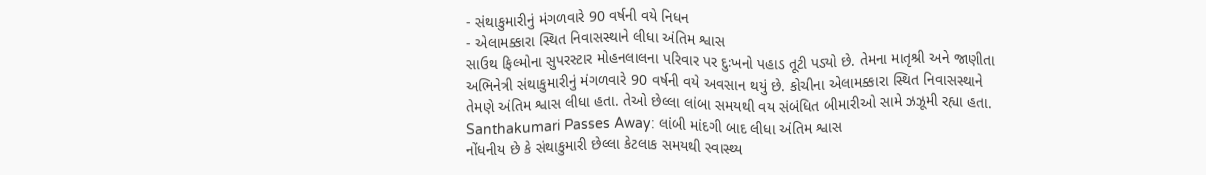- સંથાકુમારીનું મંગળવારે 90 વર્ષની વયે નિધન
- એલામક્કારા સ્થિત નિવાસસ્થાને લીધા અંતિમ શ્વાસ
સાઉથ ફિલ્મોના સુપરસ્ટાર મોહનલાલના પરિવાર પર દુઃખનો પહાડ તૂટી પડ્યો છે. તેમના માતૃશ્રી અને જાણીતા અભિનેત્રી સંથાકુમારીનું મંગળવારે 90 વર્ષની વયે અવસાન થયું છે. કોચીના એલામક્કારા સ્થિત નિવાસસ્થાને તેમણે અંતિમ શ્વાસ લીધા હતા. તેઓ છેલ્લા લાંબા સમયથી વય સંબંધિત બીમારીઓ સામે ઝઝૂમી રહ્યા હતા.
Santhakumari Passes Away: લાંબી માંદગી બાદ લીધા અંતિમ શ્વાસ
નોંધનીય છે કે સંથાકુમારી છેલ્લા કેટલાક સમયથી સ્વાસ્થ્ય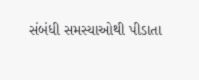સંબંધી સમસ્યાઓથી પીડાતા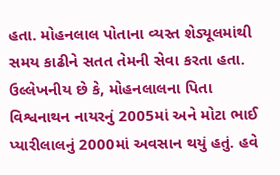હતા. મોહનલાલ પોતાના વ્યસ્ત શેડ્યૂલમાંથી સમય કાઢીને સતત તેમની સેવા કરતા હતા. ઉલ્લેખનીય છે કે, મોહનલાલના પિતા વિશ્વનાથન નાયરનું 2005માં અને મોટા ભાઈ પ્યારીલાલનું 2000માં અવસાન થયું હતું. હવે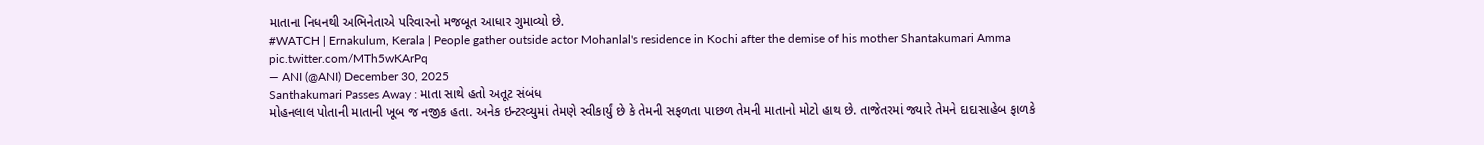માતાના નિધનથી અભિનેતાએ પરિવારનો મજબૂત આધાર ગુમાવ્યો છે.
#WATCH | Ernakulum, Kerala | People gather outside actor Mohanlal's residence in Kochi after the demise of his mother Shantakumari Amma pic.twitter.com/MTh5wKArPq
— ANI (@ANI) December 30, 2025
Santhakumari Passes Away : માતા સાથે હતો અતૂટ સંબંધ
મોહનલાલ પોતાની માતાની ખૂબ જ નજીક હતા. અનેક ઇન્ટરવ્યુમાં તેમણે સ્વીકાર્યું છે કે તેમની સફળતા પાછળ તેમની માતાનો મોટો હાથ છે. તાજેતરમાં જ્યારે તેમને દાદાસાહેબ ફાળકે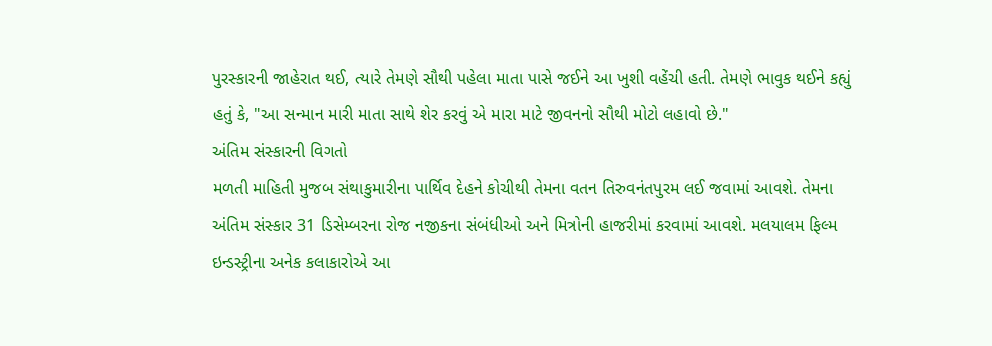પુરસ્કારની જાહેરાત થઈ, ત્યારે તેમણે સૌથી પહેલા માતા પાસે જઈને આ ખુશી વહેંચી હતી. તેમણે ભાવુક થઈને કહ્યું હતું કે, "આ સન્માન મારી માતા સાથે શેર કરવું એ મારા માટે જીવનનો સૌથી મોટો લહાવો છે."
અંતિમ સંસ્કારની વિગતો
મળતી માહિતી મુજબ સંથાકુમારીના પાર્થિવ દેહને કોચીથી તેમના વતન તિરુવનંતપુરમ લઈ જવામાં આવશે. તેમના અંતિમ સંસ્કાર 31 ડિસેમ્બરના રોજ નજીકના સંબંધીઓ અને મિત્રોની હાજરીમાં કરવામાં આવશે. મલયાલમ ફિલ્મ ઇન્ડસ્ટ્રીના અનેક કલાકારોએ આ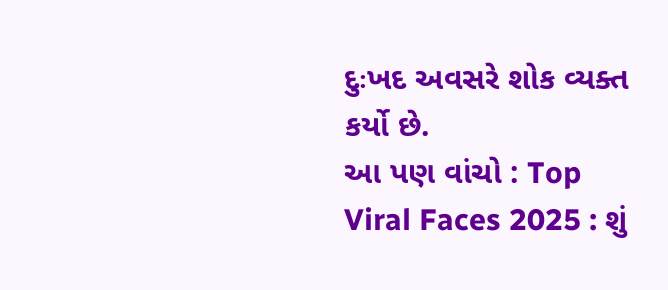દુઃખદ અવસરે શોક વ્યક્ત કર્યો છે.
આ પણ વાંચો : Top Viral Faces 2025 : શું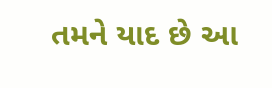તમને યાદ છે આ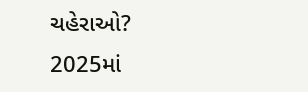ચહેરાઓ? 2025માં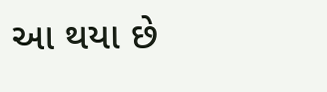આ થયા છે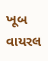ખૂબ વાયરલ